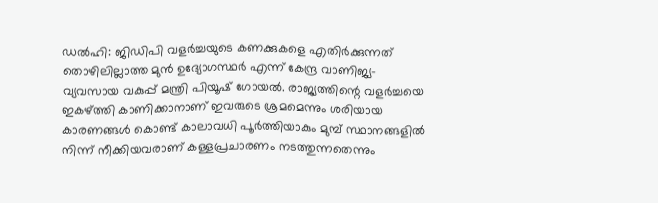ഡൽഹി: ജിഡിപി വളർച്ചയുടെ കണക്കുകളെ എതിർക്കുന്നത് തൊഴിലില്ലാത്ത മുൻ ഉദ്യോഗസ്ഥർ എന്ന് കേന്ദ്ര വാണിജ്യ-വ്യവസായ വകുപ്പ് മന്ത്രി പിയൂഷ് ഗോയൽ. രാജ്യത്തിന്റെ വളർച്ചയെ ഇകഴ്ത്തി കാണിക്കാനാണ് ഇവരുടെ ശ്രമമെന്നും ശരിയായ കാരണങ്ങൾ കൊണ്ട് കാലാവധി പൂർത്തിയാകും മുമ്പ് സ്ഥാനങ്ങളിൽ നിന്ന് നീക്കിയവരാണ് കള്ളപ്രചാരണം നടത്തുന്നതെന്നും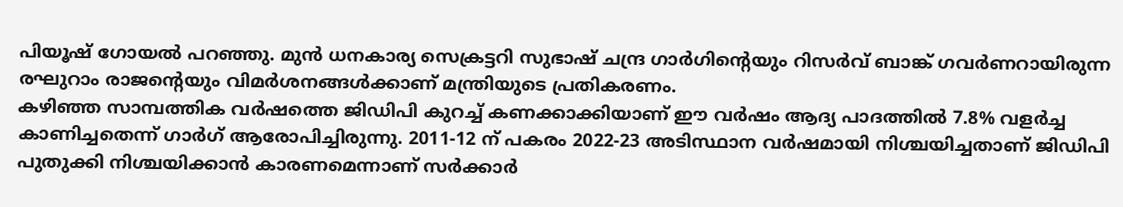പിയൂഷ് ഗോയൽ പറഞ്ഞു. മുൻ ധനകാര്യ സെക്രട്ടറി സുഭാഷ് ചന്ദ്ര ഗാർഗിന്റെയും റിസർവ് ബാങ്ക് ഗവർണറായിരുന്ന രഘുറാം രാജന്റെയും വിമർശനങ്ങൾക്കാണ് മന്ത്രിയുടെ പ്രതികരണം.
കഴിഞ്ഞ സാമ്പത്തിക വർഷത്തെ ജിഡിപി കുറച്ച് കണക്കാക്കിയാണ് ഈ വർഷം ആദ്യ പാദത്തിൽ 7.8% വളർച്ച കാണിച്ചതെന്ന് ഗാർഗ് ആരോപിച്ചിരുന്നു. 2011-12 ന് പകരം 2022-23 അടിസ്ഥാന വർഷമായി നിശ്ചയിച്ചതാണ് ജിഡിപി പുതുക്കി നിശ്ചയിക്കാൻ കാരണമെന്നാണ് സർക്കാർ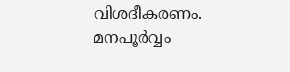വിശദീകരണം. മനപൂർവ്വം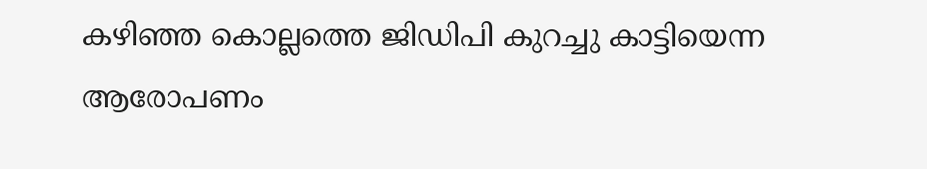കഴിഞ്ഞ കൊല്ലത്തെ ജിഡിപി കുറച്ചു കാട്ടിയെന്ന ആരോപണം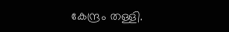കേന്ദ്രം തള്ളി.